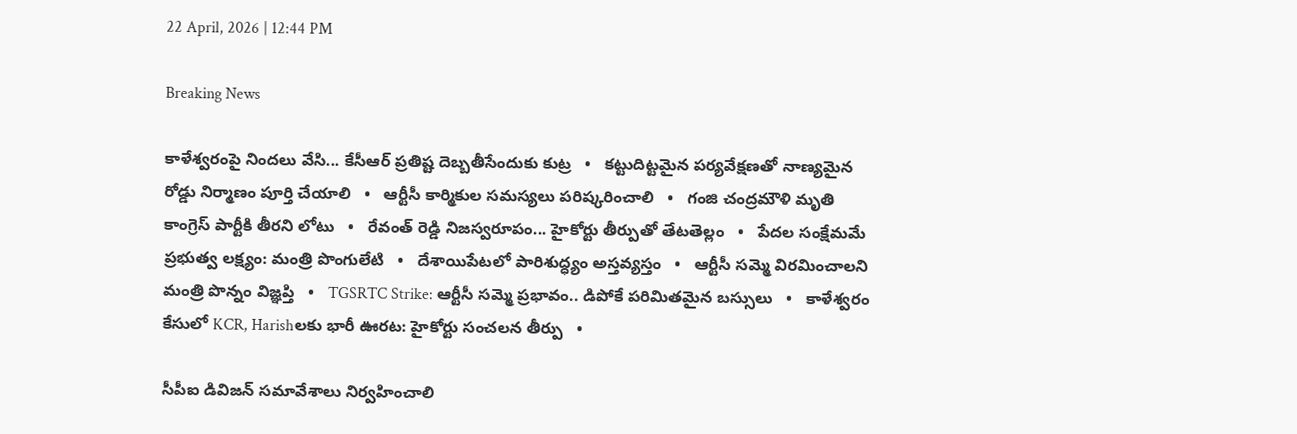22 April, 2026 | 12:44 PM

Breaking News

కాళేశ్వరంపై నిందలు వేసి... కేసీఆర్ ప్రతిష్ట దెబ్బతీసేందుకు కుట్ర   •   కట్టుదిట్టమైన పర్యవేక్షణతో నాణ్యమైన రోడ్డు నిర్మాణం పూర్తి చేయాలి   •   ఆర్టీసీ కార్మికుల సమస్యలు పరిష్కరించాలి   •   గంజి చంద్రమౌళి మృతి కాంగ్రెస్ పార్టీకి తీరని లోటు   •   రేవంత్ రెడ్డి నిజస్వరూపం... హైకోర్టు తీర్పుతో తేటతెల్లం   •   పేదల సంక్షేమమే ప్రభుత్వ లక్ష్యం: మంత్రి పొంగులేటి   •   దేశాయిపేటలో పారిశుద్ధ్యం అస్తవ్యస్తం   •   ఆర్టీసీ సమ్మె విరమించాలని మంత్రి పొన్నం విజ్ఞప్తి   •   TGSRTC Strike: ఆర్టీసీ సమ్మె ప్రభావం.. డిపోకే పరిమితమైన బస్సులు   •   కాళేశ్వరం కేసులో KCR, Harishలకు భారీ ఊరట: హైకోర్టు సంచలన తీర్పు   •

సీపీఐ డివిజన్ సమావేశాలు నిర్వహించాలి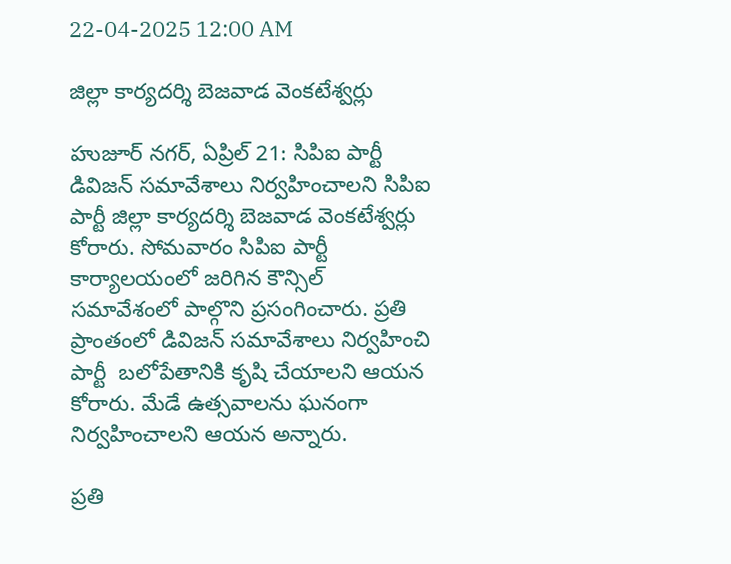22-04-2025 12:00 AM

జిల్లా కార్యదర్శి బెజవాడ వెంకటేశ్వర్లు

హుజూర్ నగర్, ఏప్రిల్ 21: సిపిఐ పార్టీ డివిజన్ సమావేశాలు నిర్వహించాలని సిపిఐ పార్టీ జిల్లా కార్యదర్శి బెజవాడ వెంకటేశ్వర్లు కోరారు. సోమవారం సిపిఐ పార్టీ కార్యాలయంలో జరిగిన కౌన్సిల్ సమావేశంలో పాల్గొని ప్రసంగించారు. ప్రతి ప్రాంతంలో డివిజన్ సమావేశాలు నిర్వహించి పార్టీ  బలోపేతానికి కృషి చేయాలని ఆయన కోరారు. మేడే ఉత్సవాలను ఘనంగా నిర్వహించాలని ఆయన అన్నారు.

ప్రతి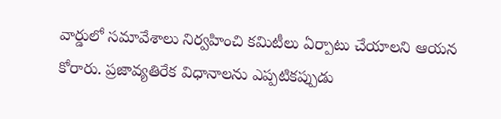వార్డులో సమావేశాలు నిర్వహించి కమిటీలు ఏర్పాటు చేయాలని ఆయన కోరారు. ప్రజావ్యతిరేక విధానాలను ఎప్పటికప్పుడు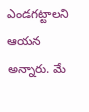ఎండగట్టాలని ఆయన అన్నారు. మే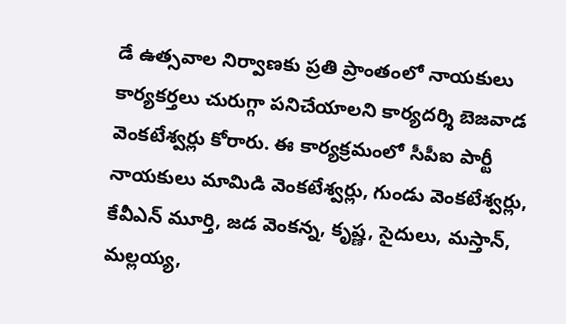డే ఉత్సవాల నిర్వాణకు ప్రతి ప్రాంతంలో నాయకులు కార్యకర్తలు చురుగ్గా పనిచేయాలని కార్యదర్శి బెజవాడ వెంకటేశ్వర్లు కోరారు. ఈ కార్యక్రమంలో సీపీఐ పార్టీ నాయకులు మామిడి వెంకటేశ్వర్లు, గుండు వెంకటేశ్వర్లు, కేవీఎన్ మూర్తి, జడ వెంకన్న, కృష్ణ, సైదులు, మస్తాన్, మల్లయ్య,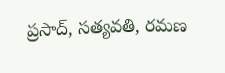ప్రసాద్, సత్యవతి, రమణ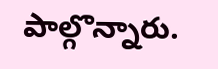పాల్గొన్నారు.